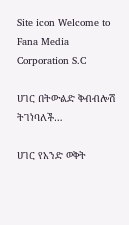Site icon Welcome to Fana Media Corporation S.C

ሀገር በትውልድ ቅብብሎሽ ትገነባለች…

ሀገር የአንድ ወቅት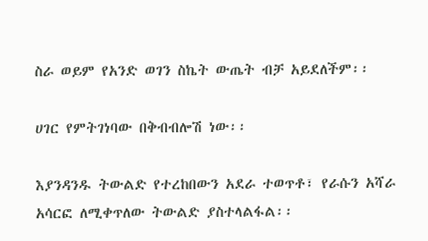ስራ ወይም የአንድ ወገን ስኬት ውጤት ብቻ አይደለችም፡፡

ሀገር የምትገነባው በቅብብሎሽ ነው፡፡

እያንዳንዱ ትውልድ የተረከበውን አደራ ተወጥቶ፣ የራሱን አሻራ አሳርፎ ለሚቀጥለው ትውልድ ያስተላልፋል፡፡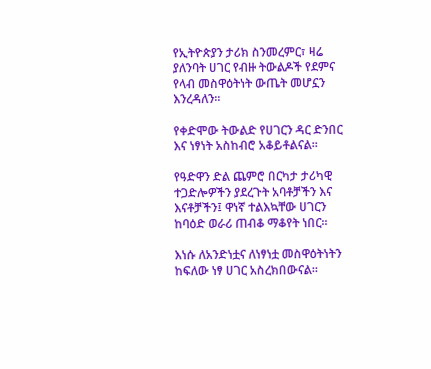የኢትዮጵያን ታሪክ ስንመረምር፣ ዛሬ ያለንባት ሀገር የብዙ ትውልዶች የደምና የላብ መስዋዕትነት ውጤት መሆኗን እንረዳለን።

የቀድሞው ትውልድ የሀገርን ዳር ድንበር እና ነፃነት አስከብሮ አቆይቶልናል፡፡

የዓድዋን ድል ጨምሮ በርካታ ታሪካዊ ተጋድሎዎችን ያደረጉት አባቶቻችን እና እናቶቻችን፤ ዋነኛ ተልእኳቸው ሀገርን ከባዕድ ወራሪ ጠብቆ ማቆየት ነበር።

እነሱ ለአንድነቷና ለነፃነቷ መስዋዕትነትን ከፍለው ነፃ ሀገር አስረክበውናል።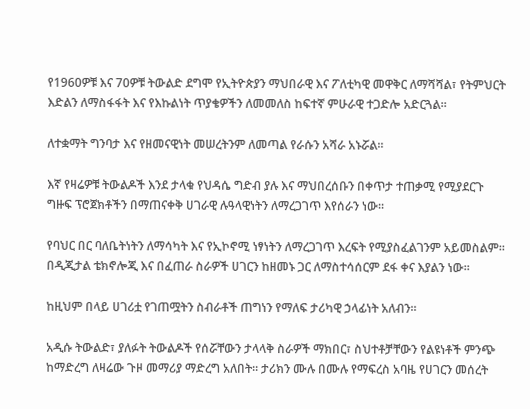የ1960ዎቹ እና 70ዎቹ ትውልድ ደግሞ የኢትዮጵያን ማህበራዊ እና ፖለቲካዊ መዋቅር ለማሻሻል፣ የትምህርት እድልን ለማስፋፋት እና የእኩልነት ጥያቄዎችን ለመመለስ ከፍተኛ ምሁራዊ ተጋድሎ አድርጓል።

ለተቋማት ግንባታ እና የዘመናዊነት መሠረትንም ለመጣል የራሱን አሻራ አኑሯል፡፡

እኛ የዛሬዎቹ ትውልዶች እንደ ታላቁ የህዳሴ ግድብ ያሉ እና ማህበረሰቡን በቀጥታ ተጠቃሚ የሚያደርጉ ግዙፍ ፕሮጀክቶችን በማጠናቀቅ ሀገራዊ ሉዓላዊነትን ለማረጋገጥ እየሰራን ነው፡፡

የባህር በር ባለቤትነትን ለማሳካት እና የኢኮኖሚ ነፃነትን ለማረጋገጥ እረፍት የሚያስፈልገንም አይመስልም፡፡ በዲጂታል ቴክኖሎጂ እና በፈጠራ ስራዎች ሀገርን ከዘመኑ ጋር ለማስተሳሰርም ደፋ ቀና እያልን ነው፡፡

ከዚህም በላይ ሀገሪቷ የገጠሟትን ስብራቶች ጠግነን የማለፍ ታሪካዊ ኃላፊነት አለብን።

አዲሱ ትውልድ፣ ያለፉት ትውልዶች የሰሯቸውን ታላላቅ ስራዎች ማክበር፣ ስህተቶቻቸውን የልዩነቶች ምንጭ ከማድረግ ለዛሬው ጉዞ መማሪያ ማድረግ አለበት። ታሪክን ሙሉ በሙሉ የማፍረስ አባዜ የሀገርን መሰረት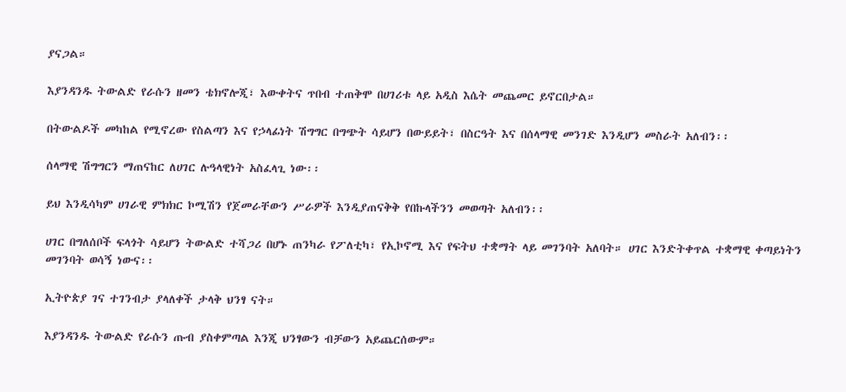ያናጋል።

እያንዳንዱ ትውልድ የራሱን ዘመን ቴክኖሎጂ፣ እውቀትና ጥበብ ተጠቅሞ በሀገሪቱ ላይ አዲስ እሴት መጨመር ይኖርበታል።

በትውልዶች መካከል የሚኖረው የስልጣን እና የኃላፊነት ሽግግር በግጭት ሳይሆን በውይይት፣ በስርዓት እና በሰላማዊ መንገድ እንዲሆን መስራት አለብን፡፡

ሰላማዊ ሽግግርን ማጠናከር ለሀገር ሉዓላዊነት አስፈላጊ ነው፡፡

ይህ እንዲሳካም ሀገራዊ ምክክር ኮሚሽን የጀመራቸውን ሥራዎች እንዲያጠናቅቅ የበኩላችንን መወጣት አለብን፡፡

ሀገር በግለሰቦች ፍላጎት ሳይሆን ትውልድ ተሻጋሪ በሆኑ ጠንካራ የፖለቲካ፣ የኢኮኖሚ እና የፍትህ ተቋማት ላይ መገንባት አለባት። ሀገር እንድትቀጥል ተቋማዊ ቀጣይነትን መገንባት ወሳኝ ነውና፡፡

ኢትዮጵያ ገና ተገንብታ ያላለቀች ታላቅ ህንፃ ናት።

እያንዳንዱ ትውልድ የራሱን ጡብ ያስቀምጣል እንጂ ህንፃውን ብቻውን አይጨርሰውም።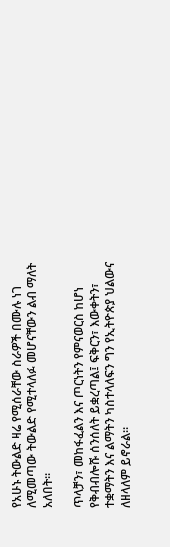የአሁኑ ትውልድ ዛሬ የሚሰራቸው ስራዎች በሙሉ ነገ ለሚመጣው ትውልድ የሚተላለፉ መሆናቸውን ልብ ማለት አለበት፡፡

ጥላቻን፣ መከፋፈልን እና ጦርነትን የምናወርስ ከሆነ የቅብብሎሹ ሰንሰለት ይቋረጣል፤ ፍቅርን፣ እውቀትን፣ ተቋማትን እና ልማትን ካስተላለፍን ግን የኢትዮጵያ ህልውና ለዘላለም ይኖራል።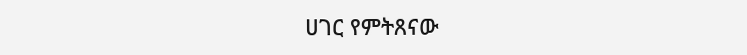ሀገር የምትጸናው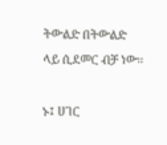ትውልድ በትውልድ ላይ ሲደመር ብቻ ነው፡፡

ኑ፤ ሀገር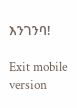እንገንባ!

Exit mobile version